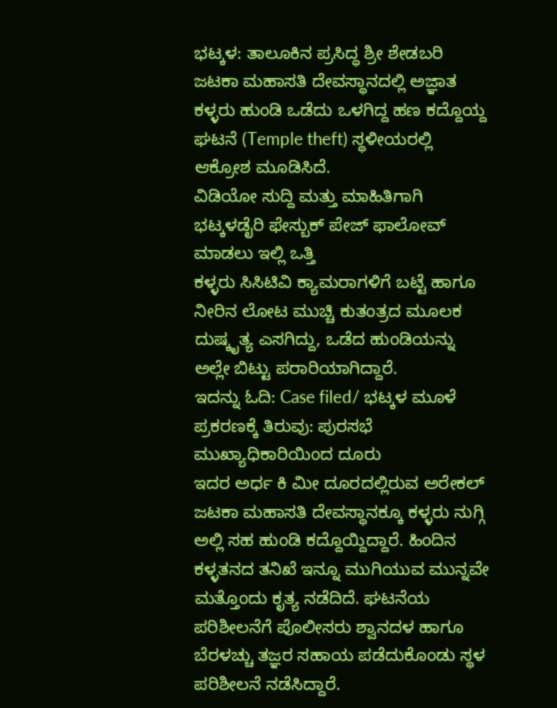ಭಟ್ಕಳ: ತಾಲೂಕಿನ ಪ್ರಸಿದ್ಧ ಶ್ರೀ ಶೇಡಬರಿ ಜಟಕಾ ಮಹಾಸತಿ ದೇವಸ್ಥಾನದಲ್ಲಿ ಅಜ್ಞಾತ ಕಳ್ಳರು ಹುಂಡಿ ಒಡೆದು ಒಳಗಿದ್ದ ಹಣ ಕದ್ದೊಯ್ದ ಘಟನೆ (Temple theft) ಸ್ಥಳೀಯರಲ್ಲಿ ಆಕ್ರೋಶ ಮೂಡಿಸಿದೆ.
ವಿಡಿಯೋ ಸುದ್ದಿ ಮತ್ತು ಮಾಹಿತಿಗಾಗಿ ಭಟ್ಕಳಡೈರಿ ಫೇಸ್ಬುಕ್ ಪೇಜ್ ಫಾಲೋವ್ ಮಾಡಲು ಇಲ್ಲಿ ಒತ್ತಿ
ಕಳ್ಳರು ಸಿಸಿಟಿವಿ ಕ್ಯಾಮರಾಗಳಿಗೆ ಬಟ್ಟೆ ಹಾಗೂ ನೀರಿನ ಲೋಟ ಮುಚ್ಚಿ ಕುತಂತ್ರದ ಮೂಲಕ ದುಷ್ಕೃತ್ಯ ಎಸಗಿದ್ದು, ಒಡೆದ ಹುಂಡಿಯನ್ನು ಅಲ್ಲೇ ಬಿಟ್ಟು ಪರಾರಿಯಾಗಿದ್ದಾರೆ.
ಇದನ್ನು ಓದಿ: Case filed/ ಭಟ್ಕಳ ಮೂಳೆ ಪ್ರಕರಣಕ್ಕೆ ತಿರುವು: ಪುರಸಭೆ ಮುಖ್ಯಾಧಿಕಾರಿಯಿಂದ ದೂರು
ಇದರ ಅರ್ಧ ಕಿ ಮೀ ದೂರದಲ್ಲಿರುವ ಅರೇಕಲ್ ಜಟಕಾ ಮಹಾಸತಿ ದೇವಸ್ಥಾನಕ್ಕೂ ಕಳ್ಳರು ನುಗ್ಗಿ ಅಲ್ಲಿ ಸಹ ಹುಂಡಿ ಕದ್ದೊಯ್ದಿದ್ದಾರೆ. ಹಿಂದಿನ ಕಳ್ಳತನದ ತನಿಖೆ ಇನ್ನೂ ಮುಗಿಯುವ ಮುನ್ನವೇ ಮತ್ತೊಂದು ಕೃತ್ಯ ನಡೆದಿದೆ. ಘಟನೆಯ ಪರಿಶೀಲನೆಗೆ ಪೊಲೀಸರು ಶ್ವಾನದಳ ಹಾಗೂ ಬೆರಳಚ್ಚು ತಜ್ಞರ ಸಹಾಯ ಪಡೆದುಕೊಂಡು ಸ್ಥಳ ಪರಿಶೀಲನೆ ನಡೆಸಿದ್ದಾರೆ.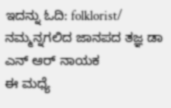ಇದನ್ನು ಓದಿ: folklorist/ ನಮ್ಮನ್ನಗಲಿದ ಜಾನಪದ ತಜ್ಞ ಡಾ ಎನ್ ಆರ್ ನಾಯಕ
ಈ ಮಧ್ಯೆ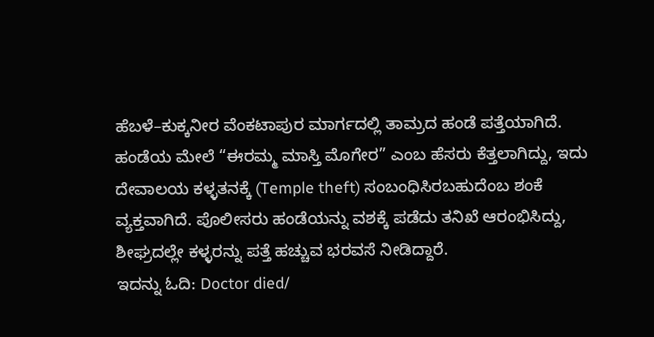ಹೆಬಳೆ–ಕುಕ್ಕನೀರ ವೆಂಕಟಾಪುರ ಮಾರ್ಗದಲ್ಲಿ ತಾಮ್ರದ ಹಂಡೆ ಪತ್ತೆಯಾಗಿದೆ. ಹಂಡೆಯ ಮೇಲೆ “ಈರಮ್ಮ ಮಾಸ್ತಿ ಮೊಗೇರ” ಎಂಬ ಹೆಸರು ಕೆತ್ತಲಾಗಿದ್ದು, ಇದು ದೇವಾಲಯ ಕಳ್ಳತನಕ್ಕೆ (Temple theft) ಸಂಬಂಧಿಸಿರಬಹುದೆಂಬ ಶಂಕೆ ವ್ಯಕ್ತವಾಗಿದೆ. ಪೊಲೀಸರು ಹಂಡೆಯನ್ನು ವಶಕ್ಕೆ ಪಡೆದು ತನಿಖೆ ಆರಂಭಿಸಿದ್ದು, ಶೀಘ್ರದಲ್ಲೇ ಕಳ್ಳರನ್ನು ಪತ್ತೆ ಹಚ್ಚುವ ಭರವಸೆ ನೀಡಿದ್ದಾರೆ.
ಇದನ್ನು ಓದಿ: Doctor died/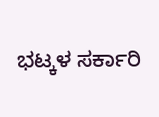ಭಟ್ಕಳ ಸರ್ಕಾರಿ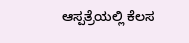ಆಸ್ಪತ್ರೆಯಲ್ಲಿ ಕೆಲಸ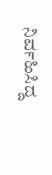ನಿರ್ವಹಿಸಿದ್ದ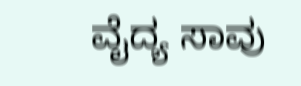ವೈದ್ಯ ಸಾವು